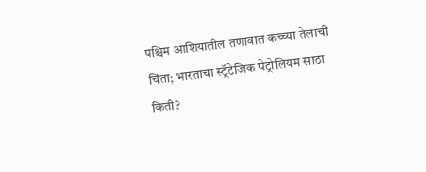पश्चिम आशियातील तणावात कच्च्या तेलाची चिंता; भारताचा स्ट्रॅटेजिक पेट्रोलियम साठा किती?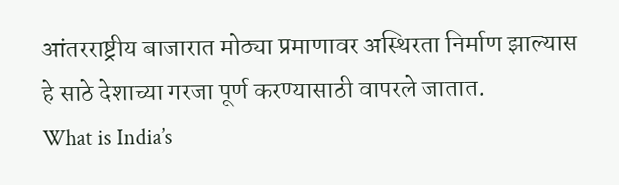आंतरराष्ट्रीय बाजारात मोठ्या प्रमाणावर अस्थिरता निर्माण झाल्यास हे साठे देशाच्या गरजा पूर्ण करण्यासाठी वापरले जातात.
What is India’s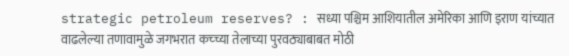strategic petroleum reserves? : सध्या पश्चिम आशियातील अमेरिका आणि इराण यांच्यात वाढलेल्या तणावामुळे जगभरात कच्च्या तेलाच्या पुरवठ्याबाबत मोठी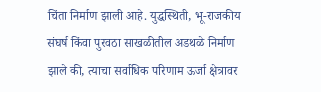चिंता निर्माण झाली आहे. युद्धस्थिती, भू-राजकीय संघर्ष किंवा पुरवठा साखळीतील अडथळे निर्माण झाले की, त्याचा सर्वाधिक परिणाम ऊर्जा क्षेत्रावर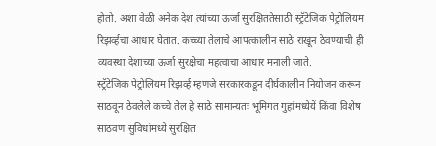होतो. अशा वेळी अनेक देश त्यांच्या ऊर्जा सुरक्षिततेसाठी स्ट्रॅटेजिक पेट्रोलियम रिझर्व्हचा आधार घेतात. कच्च्या तेलाचे आपत्कालीन साठे राखून ठेवण्याची ही व्यवस्था देशाच्या ऊर्जा सुरक्षेचा महत्वाचा आधार मनाली जाते.
स्ट्रॅटेजिक पेट्रोलियम रिझर्व्ह म्हणजे सरकारकडून दीर्घकालीन नियोजन करून साठवून ठेवलेले कच्चे तेल हे साठे सामान्यतः भूमिगत गुहांमध्येयें किंवा विशेष साठवण सुविधांमध्ये सुरक्षित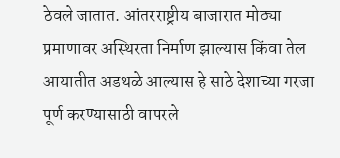ठेवले जातात. आंतरराष्ट्रीय बाजारात मोठ्या प्रमाणावर अस्थिरता निर्माण झाल्यास किंवा तेल आयातीत अडथळे आल्यास हे साठे देशाच्या गरजा पूर्ण करण्यासाठी वापरले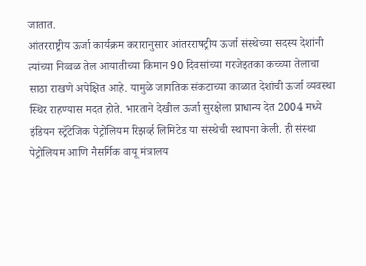जातात.
आंतरराष्ट्रीय ऊर्जा कार्यक्रम करारानुसार आंतरराषट्रीय ऊर्जा संस्थेच्या सदस्य देशांनी त्यांच्या निव्वळ तेल आयातीच्या किमान 90 दिवसांच्या गरजेइतका कच्च्या तेलाचा साठा राखणे अपेक्षित आहे. यामुळे जागतिक संकटाच्या काळात देशांची ऊर्जा व्यवस्था स्थिर राहण्यास मदत होते. भारताने देखील ऊर्जा सुरक्षेला प्राधान्य देत 2004 मध्ये इंडियन स्ट्रॅटेजिक पेट्रोलियम रिझर्व्ह लिमिटेड या संस्थेची स्थापना केली. ही संस्था पेट्रोलियम आणि नैसर्गिक वायू मंत्रालय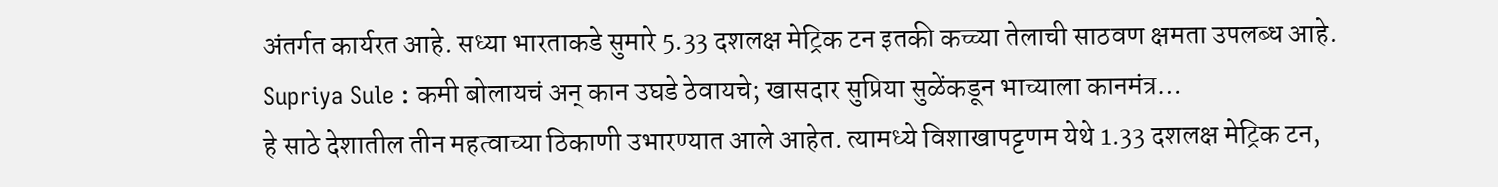अंतर्गत कार्यरत आहे. सध्या भारताकडे सुमारे 5.33 दशलक्ष मेट्रिक टन इतकी कच्च्या तेलाची साठवण क्षमता उपलब्ध आहे.
Supriya Sule : कमी बोलायचं अन् कान उघडे ठेवायचे; खासदार सुप्रिया सुळेंकडून भाच्याला कानमंत्र…
हे साठे देशातील तीन महत्वाच्या ठिकाणी उभारण्यात आले आहेत. त्यामध्ये विशाखापट्टणम येथे 1.33 दशलक्ष मेट्रिक टन,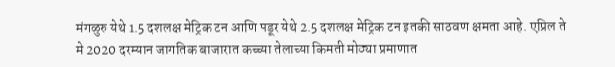मंगळुरु येथे 1.5 दशलक्ष मेट्रिक टन आणि पडूर येथे 2.5 दशलक्ष मेट्रिक टन इतकी साठवण क्षमता आहे. एप्रिल ते मे 2020 दरम्यान जागतिक बाजारात कच्च्या तेलाच्या किमती मोठ्या प्रमाणात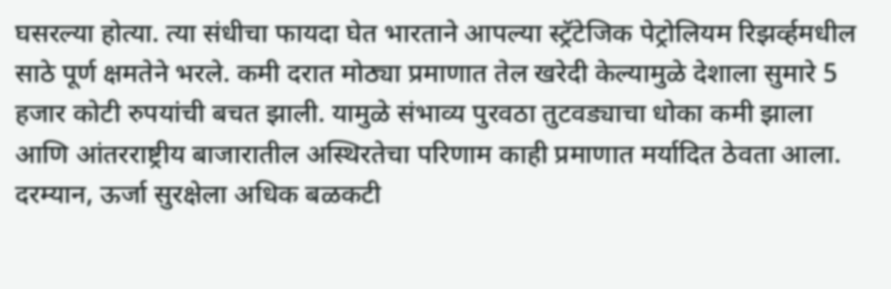घसरल्या होत्या. त्या संधीचा फायदा घेत भारताने आपल्या स्ट्रॅटेजिक पेट्रोलियम रिझर्व्हमधील साठे पूर्ण क्षमतेने भरले. कमी दरात मोठ्या प्रमाणात तेल खरेदी केल्यामुळे देशाला सुमारे 5 हजार कोटी रुपयांची बचत झाली. यामुळे संभाव्य पुरवठा तुटवड्याचा धोका कमी झाला आणि आंतरराष्ट्रीय बाजारातील अस्थिरतेचा परिणाम काही प्रमाणात मर्यादित ठेवता आला.
दरम्यान, ऊर्जा सुरक्षेला अधिक बळकटी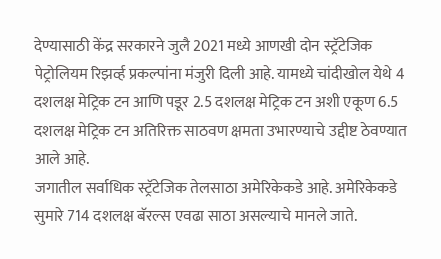देण्यासाठी केंद्र सरकारने जुलै 2021 मध्ये आणखी दोन स्ट्रॅटेजिक पेट्रोलियम रिझर्व्ह प्रकल्पांना मंजुरी दिली आहे. यामध्ये चांदीखोल येथे 4 दशलक्ष मेट्रिक टन आणि पडूर 2.5 दशलक्ष मेट्रिक टन अशी एकूण 6.5 दशलक्ष मेट्रिक टन अतिरिक्त साठवण क्षमता उभारण्याचे उद्दीष्ट ठेवण्यात आले आहे.
जगातील सर्वाधिक स्ट्रॅटेजिक तेलसाठा अमेरिकेकडे आहे. अमेरिकेकडे सुमारे 714 दशलक्ष बॅरल्स एवढा साठा असल्याचे मानले जाते.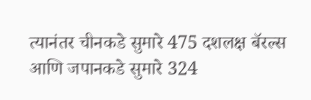त्यानंतर चीनकडे सुमारे 475 दशलक्ष बॅरल्स आणि जपानकडे सुमारे 324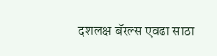दशलक्ष बॅरल्स एवढा साठा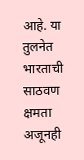आहे. या तुलनेत भारताची साठवण क्षमता अजूनही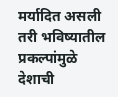मर्यादित असली तरी भविष्यातील प्रकल्पांमुळे देशाची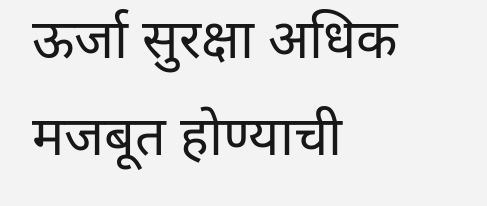ऊर्जा सुरक्षा अधिक मजबूत होण्याची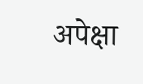अपेक्षा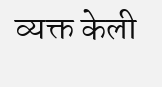व्यक्त केली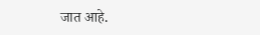जात आहे.